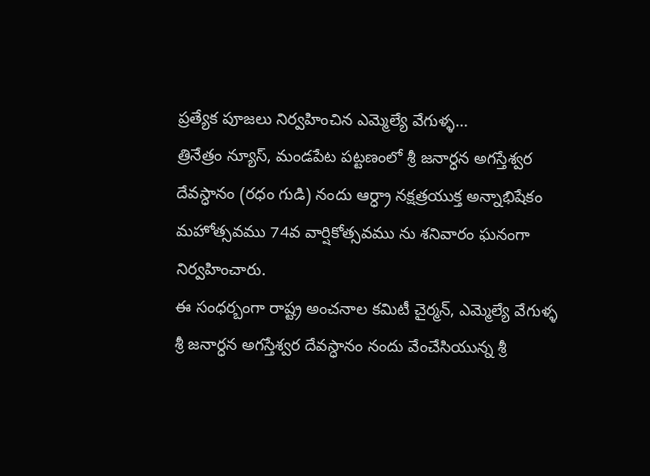ప్రత్యేక పూజలు నిర్వహించిన ఎమ్మెల్యే వేగుళ్ళ…
త్రినేత్రం న్యూస్, మండపేట పట్టణంలో శ్రీ జనార్ధన అగస్తేశ్వర దేవస్ధానం (రధం గుడి) నందు ఆర్ధ్రా నక్షత్రయుక్త అన్నాభిషేకం మహోత్సవము 74వ వార్షికోత్సవము ను శనివారం ఘనంగా నిర్వహించారు.
ఈ సంధర్బంగా రాష్ట్ర అంచనాల కమిటీ చైర్మన్, ఎమ్మెల్యే వేగుళ్ళ శ్రీ జనార్ధన అగస్తేశ్వర దేవస్ధానం నందు వేంచేసియున్న శ్రీ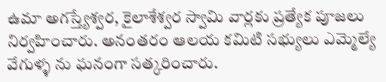ఉమా అగస్త్యేశ్వర, కైలాశేశ్వర స్వామి వార్లకు ప్రత్యేక పూజలు నిర్వహించారు. అనంతరం ఆలయ కమిటి సభ్యులు ఎమ్మెల్యే వేగుళ్ళ ను ఘనంగా సత్కరించారు.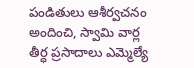పండితులు ఆశీర్వచనం అందించి, స్వామి వార్ల తీర్ధ ప్రసాదాలు ఎమ్మెల్యే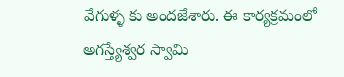వేగుళ్ళ కు అందజేశారు. ఈ కార్యక్రమంలో అగస్త్యేశ్వర స్వామి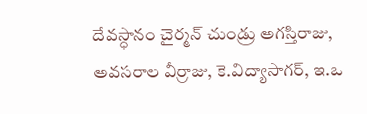దేవస్ధానం చైర్మన్ చుండ్రు అగస్తిరాజు, అవసరాల వీర్రాజు, కె.విద్యాసాగర్, ఇ.ఒ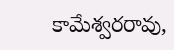కామేశ్వరరావు,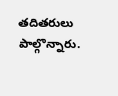తదితరులు పాల్గొన్నారు.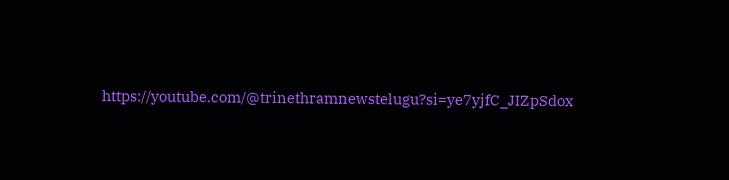https://youtube.com/@trinethramnewstelugu?si=ye7yjfC_JIZpSdox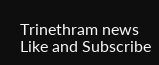Trinethram news
Like and Subscribe